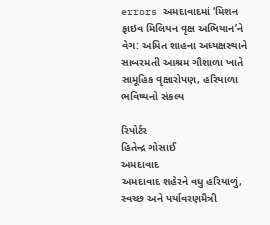errors અમદાવાદમાં ‘મિશન ફાઇવ મિલિયન વૃક્ષ અભિયાન’ને વેગ: અમિત શાહના અધ્યક્ષસ્થાને સાબરમતી આશ્રમ ગૌશાળા ખાતે સામૂહિક વૃક્ષારોપણ, હરિયાળા ભવિષ્યનો સંકલ્પ

રિપોર્ટર
હિતેન્દ્ર ગોસાઈ
અમદાવાદ
અમદાવાદ શહેરને વધુ હરિયાળું, સ્વચ્છ અને પર્યાવરણમૈત્રી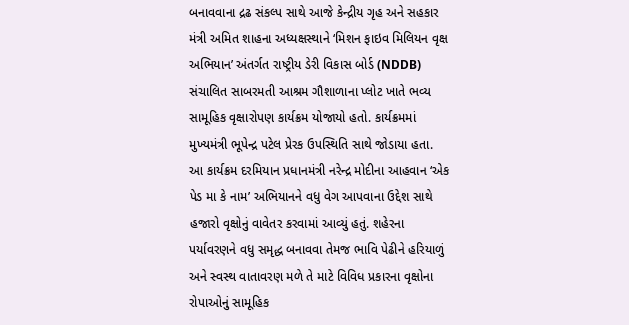બનાવવાના દ્રઢ સંકલ્પ સાથે આજે કેન્દ્રીય ગૃહ અને સહકાર મંત્રી અમિત શાહના અધ્યક્ષસ્થાને ‘મિશન ફાઇવ મિલિયન વૃક્ષ અભિયાન’ અંતર્ગત રાષ્ટ્રીય ડેરી વિકાસ બોર્ડ (NDDB) સંચાલિત સાબરમતી આશ્રમ ગૌશાળાના પ્લોટ ખાતે ભવ્ય સામૂહિક વૃક્ષારોપણ કાર્યક્રમ યોજાયો હતો. કાર્યક્રમમાં મુખ્યમંત્રી ભૂપેન્દ્ર પટેલ પ્રેરક ઉપસ્થિતિ સાથે જોડાયા હતા.
આ કાર્યક્રમ દરમિયાન પ્રધાનમંત્રી નરેન્દ્ર મોદીના આહવાન ‘એક પેડ મા કે નામ’ અભિયાનને વધુ વેગ આપવાના ઉદ્દેશ સાથે હજારો વૃક્ષોનું વાવેતર કરવામાં આવ્યું હતું. શહેરના પર્યાવરણને વધુ સમૃદ્ધ બનાવવા તેમજ ભાવિ પેઢીને હરિયાળું અને સ્વસ્થ વાતાવરણ મળે તે માટે વિવિધ પ્રકારના વૃક્ષોના રોપાઓનું સામૂહિક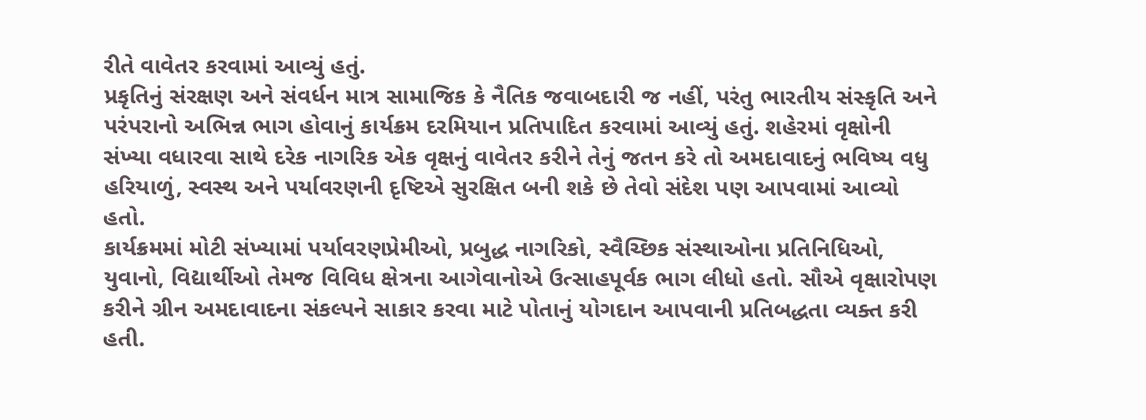રીતે વાવેતર કરવામાં આવ્યું હતું.
પ્રકૃતિનું સંરક્ષણ અને સંવર્ધન માત્ર સામાજિક કે નૈતિક જવાબદારી જ નહીં, પરંતુ ભારતીય સંસ્કૃતિ અને પરંપરાનો અભિન્ન ભાગ હોવાનું કાર્યક્રમ દરમિયાન પ્રતિપાદિત કરવામાં આવ્યું હતું. શહેરમાં વૃક્ષોની સંખ્યા વધારવા સાથે દરેક નાગરિક એક વૃક્ષનું વાવેતર કરીને તેનું જતન કરે તો અમદાવાદનું ભવિષ્ય વધુ હરિયાળું, સ્વસ્થ અને પર્યાવરણની દૃષ્ટિએ સુરક્ષિત બની શકે છે તેવો સંદેશ પણ આપવામાં આવ્યો હતો.
કાર્યક્રમમાં મોટી સંખ્યામાં પર્યાવરણપ્રેમીઓ, પ્રબુદ્ધ નાગરિકો, સ્વૈચ્છિક સંસ્થાઓના પ્રતિનિધિઓ, યુવાનો, વિદ્યાર્થીઓ તેમજ વિવિધ ક્ષેત્રના આગેવાનોએ ઉત્સાહપૂર્વક ભાગ લીધો હતો. સૌએ વૃક્ષારોપણ કરીને ગ્રીન અમદાવાદના સંકલ્પને સાકાર કરવા માટે પોતાનું યોગદાન આપવાની પ્રતિબદ્ધતા વ્યક્ત કરી હતી.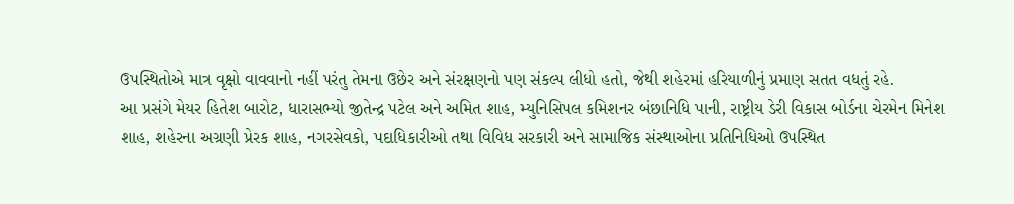ઉપસ્થિતોએ માત્ર વૃક્ષો વાવવાનો નહીં પરંતુ તેમના ઉછેર અને સંરક્ષણનો પણ સંકલ્પ લીધો હતો, જેથી શહેરમાં હરિયાળીનું પ્રમાણ સતત વધતું રહે.
આ પ્રસંગે મેયર હિતેશ બારોટ, ધારાસભ્યો જીતેન્દ્ર પટેલ અને અમિત શાહ, મ્યુનિસિપલ કમિશનર બંછાનિધિ પાની, રાષ્ટ્રીય ડેરી વિકાસ બોર્ડના ચેરમેન મિનેશ શાહ, શહેરના અગ્રણી પ્રેરક શાહ, નગરસેવકો, પદાધિકારીઓ તથા વિવિધ સરકારી અને સામાજિક સંસ્થાઓના પ્રતિનિધિઓ ઉપસ્થિત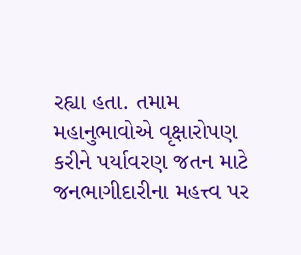રહ્યા હતા. તમામ મહાનુભાવોએ વૃક્ષારોપણ કરીને પર્યાવરણ જતન માટે જનભાગીદારીના મહત્ત્વ પર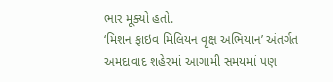ભાર મૂક્યો હતો.
‘મિશન ફાઇવ મિલિયન વૃક્ષ અભિયાન’ અંતર્ગત અમદાવાદ શહેરમાં આગામી સમયમાં પણ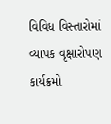વિવિધ વિસ્તારોમાં વ્યાપક વૃક્ષારોપણ કાર્યક્રમો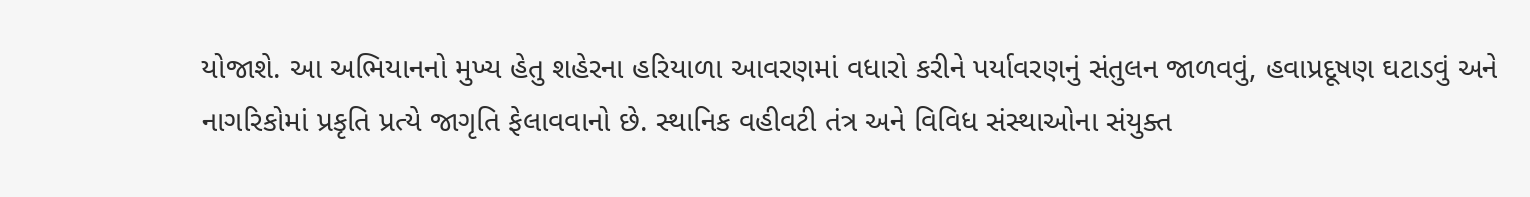યોજાશે. આ અભિયાનનો મુખ્ય હેતુ શહેરના હરિયાળા આવરણમાં વધારો કરીને પર્યાવરણનું સંતુલન જાળવવું, હવાપ્રદૂષણ ઘટાડવું અને નાગરિકોમાં પ્રકૃતિ પ્રત્યે જાગૃતિ ફેલાવવાનો છે. સ્થાનિક વહીવટી તંત્ર અને વિવિધ સંસ્થાઓના સંયુક્ત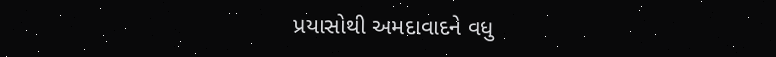પ્રયાસોથી અમદાવાદને વધુ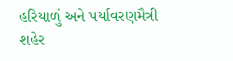હરિયાળું અને પર્યાવરણમૈત્રી શહેર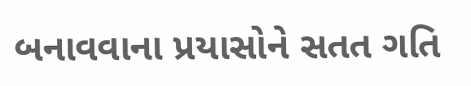બનાવવાના પ્રયાસોને સતત ગતિ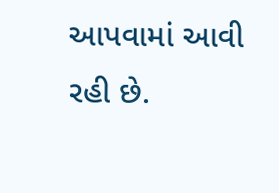આપવામાં આવી રહી છે.